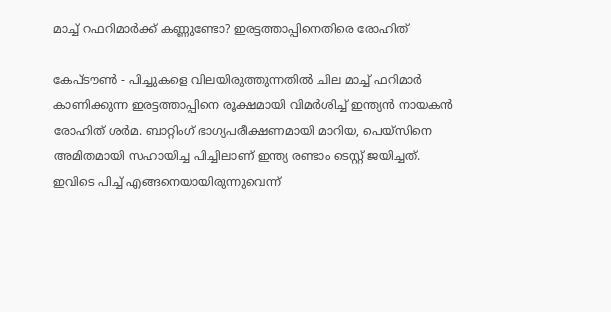മാച്ച് റഫറിമാര്‍ക്ക് കണ്ണുണ്ടോ? ഇരട്ടത്താപ്പിനെതിരെ രോഹിത്

കേപ്ടൗണ്‍ - പിച്ചുകളെ വിലയിരുത്തുന്നതില്‍ ചില മാച്ച് ഫറിമാര്‍ കാണിക്കുന്ന ഇരട്ടത്താപ്പിനെ രൂക്ഷമായി വിമര്‍ശിച്ച് ഇന്ത്യന്‍ നായകന്‍ രോഹിത് ശര്‍മ. ബാറ്റിംഗ് ഭാഗ്യപരീക്ഷണമായി മാറിയ, പെയ്‌സിനെ അമിതമായി സഹായിച്ച പിച്ചിലാണ് ഇന്ത്യ രണ്ടാം ടെസ്റ്റ് ജയിച്ചത്.
ഇവിടെ പിച്ച് എങ്ങനെയായിരുന്നുവെന്ന്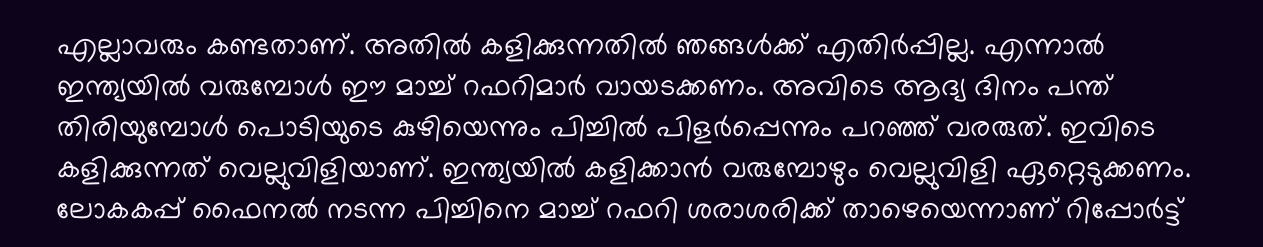എല്ലാവരും കണ്ടതാണ്. അതില്‍ കളിക്കുന്നതില്‍ ഞങ്ങള്‍ക്ക് എതിര്‍പ്പില്ല. എന്നാല്‍ ഇന്ത്യയില്‍ വരുമ്പോള്‍ ഈ മാച്ച് റഫറിമാര്‍ വായടക്കണം. അവിടെ ആദ്യ ദിനം പന്ത് തിരിയുമ്പോള്‍ പൊടിയുടെ കുഴിയെന്നും പിച്ചില്‍ പിളര്‍പ്പെന്നും പറഞ്ഞ് വരരുത്. ഇവിടെ കളിക്കുന്നത് വെല്ലുവിളിയാണ്. ഇന്ത്യയില്‍ കളിക്കാന്‍ വരുമ്പോഴും വെല്ലുവിളി ഏറ്റെടുക്കണം. ലോകകപ്പ് ഫൈനല്‍ നടന്ന പിച്ചിനെ മാച്ച് റഫറി ശരാശരിക്ക് താഴെയെന്നാണ് റിപ്പോര്‍ട്ട്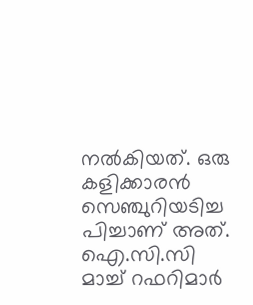നല്‍കിയത്. ഒരു കളിക്കാരന്‍ സെഞ്ചുറിയടിച്ച പിച്ചാണ് അത്. ഐ.സി.സി മാച്ച് റഫറിമാര്‍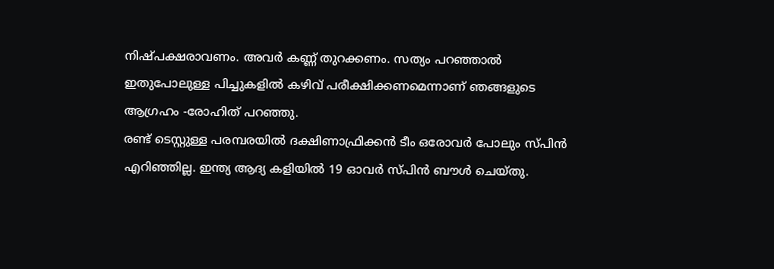നിഷ്പക്ഷരാവണം. അവര്‍ കണ്ണ് തുറക്കണം. സത്യം പറഞ്ഞാല്‍ ഇതുപോലുള്ള പിച്ചുകളില്‍ കഴിവ് പരീക്ഷിക്കണമെന്നാണ് ഞങ്ങളുടെ ആഗ്രഹം -രോഹിത് പറഞ്ഞു.
രണ്ട് ടെസ്റ്റുള്ള പരമ്പരയില്‍ ദക്ഷിണാഫ്രിക്കന്‍ ടീം ഒരോവര്‍ പോലും സ്പിന്‍ എറിഞ്ഞില്ല. ഇന്ത്യ ആദ്യ കളിയില്‍ 19 ഓവര്‍ സ്പിന്‍ ബൗള്‍ ചെയ്തു.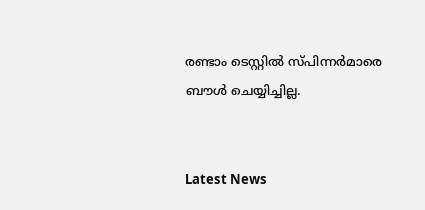രണ്ടാം ടെസ്റ്റില്‍ സ്പിന്നര്‍മാരെ ബൗള്‍ ചെയ്യിച്ചില്ല.


Latest News